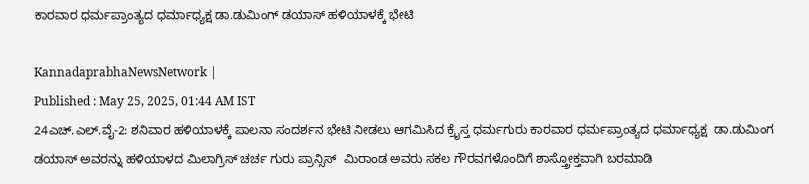ಕಾರವಾರ ಧರ್ಮಪ್ರಾಂತ್ಯದ ಧರ್ಮಾಧ್ಯಕ್ಷ ಡಾ.ಡುಮಿಂಗ್ ಡಯಾಸ್ ಹಳಿಯಾಳಕ್ಕೆ ಭೇಟಿ

KannadaprabhaNewsNetwork |
Published : May 25, 2025, 01:44 AM IST
24ಎಚ್.ಎಲ್.ವೈ-2: ಶನಿವಾರ ಹಳಿಯಾಳಕ್ಕೆ ಪಾಲನಾ ಸಂದರ್ಶನ ಭೇಟಿ ನೀಡಲು ಆಗಮಿಸಿದ ಕ್ರೈಸ್ತ ಧರ್ಮಗುರು ಕಾರವಾರ ಧರ್ಮಪ್ರಾಂತ್ಯದ ಧರ್ಮಾಧ್ಯಕ್ಷ  ಡಾ.ಡುಮಿಂಗ ಡಯಾಸ್ ಅವರನ್ನು ಹಳಿಯಾಳದ ಮಿಲಾಗ್ರಿಸ್ ಚರ್ಚ ಗುರು ಪ್ರಾನ್ಸಿಸ್  ಮಿರಾಂಡ ಅವರು ಸಕಲ ಗೌರವಗಳೊಂದಿಗೆ ಶಾಸ್ತ್ರೋಕ್ತವಾಗಿ ಬರಮಾಡಿ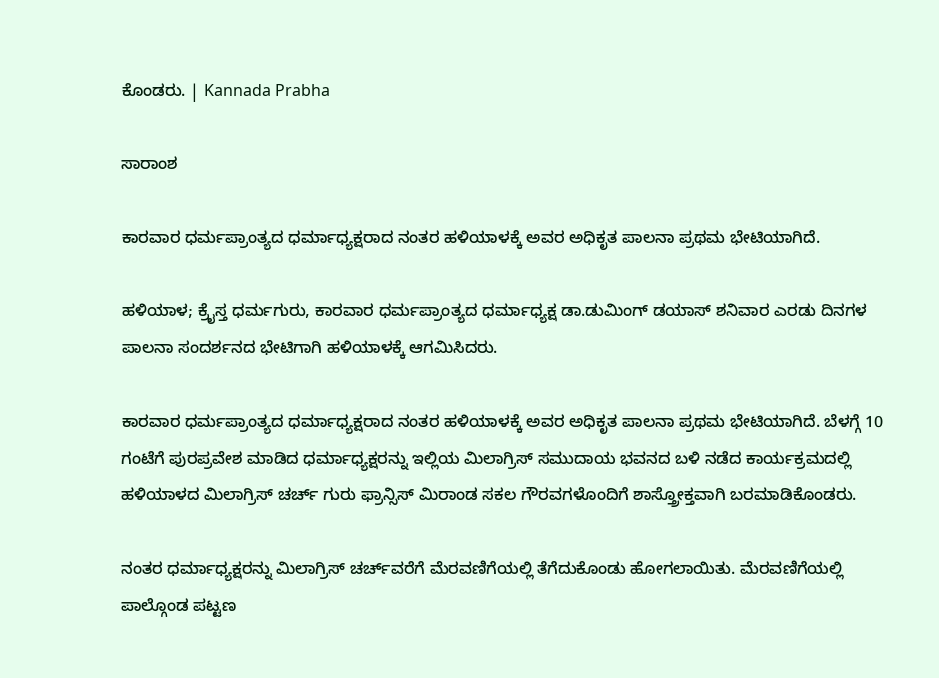ಕೊಂಡರು. | Kannada Prabha

ಸಾರಾಂಶ

ಕಾರವಾರ ಧರ್ಮಪ್ರಾಂತ್ಯದ ಧರ್ಮಾಧ್ಯಕ್ಷರಾದ ನಂತರ ಹಳಿಯಾಳಕ್ಕೆ ಅವರ ಅಧಿಕೃತ ಪಾಲನಾ ಪ್ರಥಮ ಭೇಟಿಯಾಗಿದೆ.

ಹಳಿಯಾಳ; ಕ್ರೈಸ್ತ ಧರ್ಮಗುರು, ಕಾರವಾರ ಧರ್ಮಪ್ರಾಂತ್ಯದ ಧರ್ಮಾಧ್ಯಕ್ಷ ಡಾ.ಡುಮಿಂಗ್ ಡಯಾಸ್ ಶನಿವಾರ ಎರಡು ದಿನಗಳ ಪಾಲನಾ ಸಂದರ್ಶನದ ಭೇಟಿಗಾಗಿ ಹಳಿಯಾಳಕ್ಕೆ ಆಗಮಿಸಿದರು.

ಕಾರವಾರ ಧರ್ಮಪ್ರಾಂತ್ಯದ ಧರ್ಮಾಧ್ಯಕ್ಷರಾದ ನಂತರ ಹಳಿಯಾಳಕ್ಕೆ ಅವರ ಅಧಿಕೃತ ಪಾಲನಾ ಪ್ರಥಮ ಭೇಟಿಯಾಗಿದೆ. ಬೆಳಗ್ಗೆ 10 ಗಂಟೆಗೆ ಪುರಪ್ರವೇಶ ಮಾಡಿದ ಧರ್ಮಾಧ್ಯಕ್ಷರನ್ನು ಇಲ್ಲಿಯ ಮಿಲಾಗ್ರಿಸ್ ಸಮುದಾಯ ಭವನದ ಬಳಿ ನಡೆದ ಕಾರ್ಯಕ್ರಮದಲ್ಲಿ ಹಳಿಯಾಳದ ಮಿಲಾಗ್ರಿಸ್ ಚರ್ಚ್‌ ಗುರು ಫ್ರಾನ್ಸಿಸ್ ಮಿರಾಂಡ ಸಕಲ ಗೌರವಗಳೊಂದಿಗೆ ಶಾಸ್ತ್ರೋಕ್ತವಾಗಿ ಬರಮಾಡಿಕೊಂಡರು.

ನಂತರ ಧರ್ಮಾಧ್ಯಕ್ಷರನ್ನು ಮಿಲಾಗ್ರಿಸ್‌ ಚರ್ಚ್‌ವರೆಗೆ ಮೆರವಣಿಗೆಯಲ್ಲಿ ತೆಗೆದುಕೊಂಡು ಹೋಗಲಾಯಿತು. ಮೆರವಣಿಗೆಯಲ್ಲಿ ಪಾಲ್ಗೊಂಡ ಪಟ್ಟಣ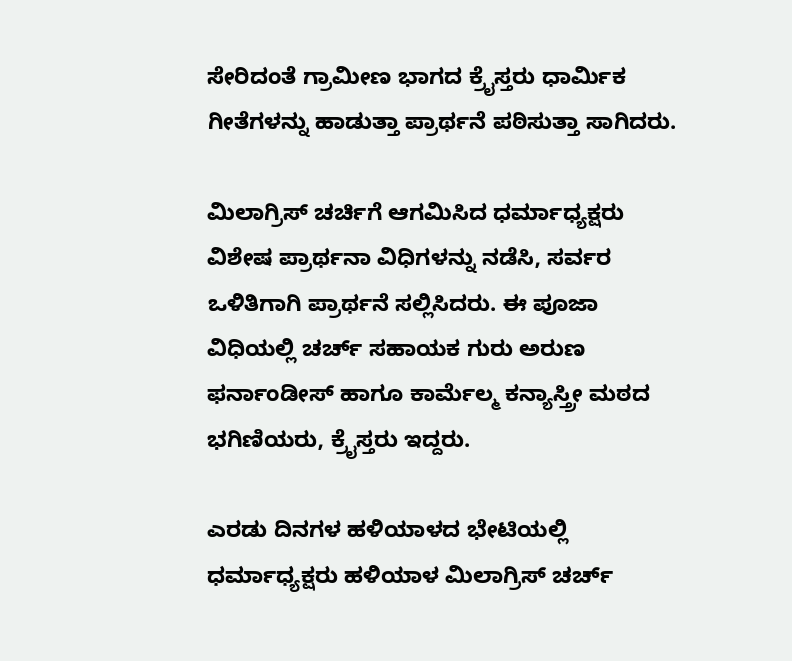ಸೇರಿದಂತೆ ಗ್ರಾಮೀಣ ಭಾಗದ ಕ್ರೈಸ್ತರು ಧಾರ್ಮಿಕ ಗೀತೆಗಳನ್ನು ಹಾಡುತ್ತಾ ಪ್ರಾರ್ಥನೆ ಪಠಿಸುತ್ತಾ ಸಾಗಿದರು.

ಮಿಲಾಗ್ರಿಸ್ ಚರ್ಚಿಗೆ ಆಗಮಿಸಿದ ಧರ್ಮಾಧ್ಯಕ್ಷರು ವಿಶೇಷ ಪ್ರಾರ್ಥನಾ ವಿಧಿಗಳನ್ನು ನಡೆಸಿ, ಸರ್ವರ ಒಳಿತಿಗಾಗಿ ಪ್ರಾರ್ಥನೆ ಸಲ್ಲಿಸಿದರು. ಈ ಪೂಜಾ ವಿಧಿಯಲ್ಲಿ ಚರ್ಚ್‌ ಸಹಾಯಕ ಗುರು ಅರುಣ ಫರ್ನಾಂಡೀಸ್ ಹಾಗೂ ಕಾರ್ಮೆಲ್ಮ ಕನ್ಯಾಸ್ತ್ರೀ ಮಠದ ಭಗಿಣಿಯರು, ಕ್ರೈಸ್ತರು ಇದ್ದರು.

ಎರಡು ದಿನಗಳ ಹಳಿಯಾಳದ ಭೇಟಿಯಲ್ಲಿ ಧರ್ಮಾಧ್ಯಕ್ಷರು ಹಳಿಯಾಳ ಮಿಲಾಗ್ರಿಸ್ ಚರ್ಚ್‌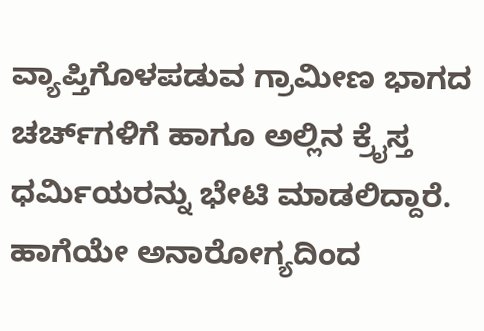ವ್ಯಾಪ್ತಿಗೊಳಪಡುವ ಗ್ರಾಮೀಣ ಭಾಗದ ಚರ್ಚ್‌ಗಳಿಗೆ ಹಾಗೂ ಅಲ್ಲಿನ ಕ್ರೈಸ್ತ ಧರ್ಮಿಯರನ್ನು ಭೇಟಿ ಮಾಡಲಿದ್ದಾರೆ. ಹಾಗೆಯೇ ಅನಾರೋಗ್ಯದಿಂದ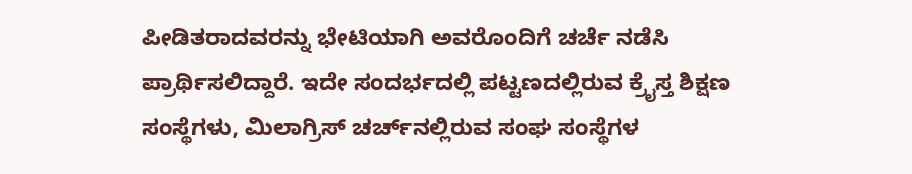ಪೀಡಿತರಾದವರನ್ನು ಭೇಟಿಯಾಗಿ ಅವರೊಂದಿಗೆ ಚರ್ಚೆ ನಡೆಸಿ ಪ್ರಾರ್ಥಿಸಲಿದ್ದಾರೆ. ಇದೇ ಸಂದರ್ಭದಲ್ಲಿ ಪಟ್ಟಣದಲ್ಲಿರುವ ಕ್ರೈಸ್ತ ಶಿಕ್ಷಣ ಸಂಸ್ಥೆಗಳು, ಮಿಲಾಗ್ರಿಸ್ ಚರ್ಚ್‌ನಲ್ಲಿರುವ ಸಂಘ ಸಂಸ್ಥೆಗಳ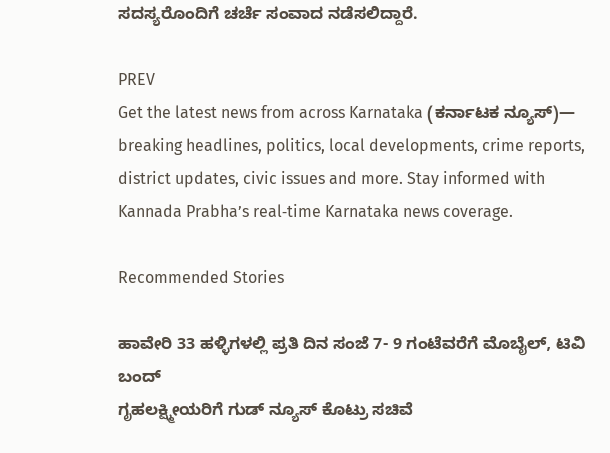ಸದಸ್ಯರೊಂದಿಗೆ ಚರ್ಚೆ ಸಂವಾದ ನಡೆಸಲಿದ್ದಾರೆ.

PREV
Get the latest news from across Karnataka (ಕರ್ನಾಟಕ ನ್ಯೂಸ್)— breaking headlines, politics, local developments, crime reports, district updates, civic issues and more. Stay informed with Kannada Prabha’s real‑time Karnataka news coverage.

Recommended Stories

ಹಾವೇರಿ 33 ಹಳ್ಳಿಗಳಲ್ಲಿ ಪ್ರತಿ ದಿನ ಸಂಜೆ 7- 9 ಗಂಟೆವರೆಗೆ ಮೊಬೈಲ್‌, ಟಿವಿ ಬಂದ್‌
ಗೃಹಲಕ್ಷ್ಮೀಯರಿಗೆ ಗುಡ್ ನ್ಯೂಸ್ ಕೊಟ್ರು ಸಚಿವೆ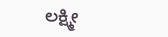ಲಕ್ಷ್ಮೀ